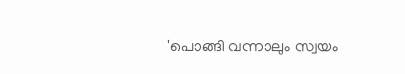'പൊങ്ങി വന്നാലും സ്വയം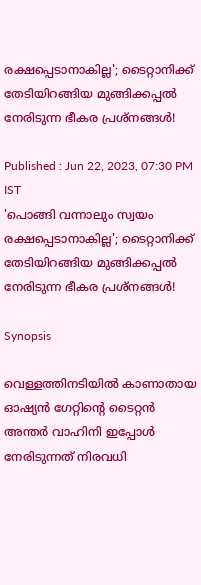രക്ഷപ്പെടാനാകില്ല'; ടൈറ്റാനിക്ക് തേടിയിറങ്ങിയ മുങ്ങിക്കപ്പൽ നേരിടുന്ന ഭീകര പ്രശ്നങ്ങൾ!

Published : Jun 22, 2023, 07:30 PM IST
'പൊങ്ങി വന്നാലും സ്വയം രക്ഷപ്പെടാനാകില്ല'; ടൈറ്റാനിക്ക് തേടിയിറങ്ങിയ മുങ്ങിക്കപ്പൽ നേരിടുന്ന ഭീകര പ്രശ്നങ്ങൾ!

Synopsis

വെള്ളത്തിനടിയിൽ കാണാതായ ഓഷ്യൻ ഗേറ്റിന്റെ ടൈറ്റൻ അന്തർ വാഹിനി ഇപ്പോൾ നേരിടുന്നത് നിരവധി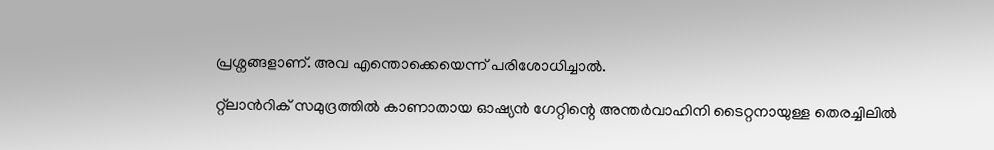പ്രശ്നങ്ങളാണ്. അവ എന്തൊക്കെയെന്ന് പരിശോധിച്ചാൽ.

റ്റ്‍ലാന്‍റിക് സമുദ്രത്തിൽ കാണാതായ ഓഷ്യൻ ഗേറ്റിന്റെ അന്തർവാഹിനി ടൈറ്റനായുള്ള തെരച്ചിലിൽ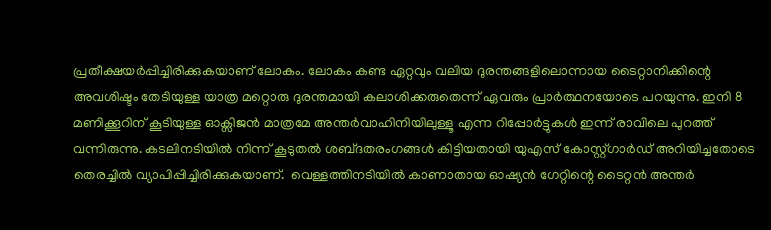പ്രതീക്ഷയർപ്പിച്ചിരിക്കുകയാണ് ലോകം. ലോകം കണ്ട ഏറ്റവും വലിയ ദുരന്തങ്ങളിലൊന്നായ ടൈറ്റാനിക്കിന്റെ അവശിഷ്ടം തേടിയുള്ള യാത്ര മറ്റൊരു ദുരന്തമായി കലാശിക്കരുതെന്ന് ഏവരും പ്രാർത്ഥനയോടെ പറയുന്നു. ഇനി 8 മണിക്കൂറിന് കൂടിയുള്ള ഓക്സിജൻ മാത്രമേ അന്തർവാഹിനിയിലുള്ളൂ എന്ന റിപ്പോര്‍ട്ടുകള്‍ ഇന്ന് രാവിലെ പുറത്ത് വന്നിരുന്നു. കടലിനടിയിൽ നിന്ന് കൂടുതൽ ശബ്‍ദതരംഗങ്ങൾ കിട്ടിയതായി യുഎസ് കോസ്റ്റ്ഗാർഡ് അറിയിച്ചതോടെ തെരച്ചിൽ വ്യാപിപ്പിച്ചിരിക്കുകയാണ്.  വെള്ളത്തിനടിയിൽ കാണാതായ ഓഷ്യൻ ഗേറ്റിന്റെ ടൈറ്റൻ അന്തർ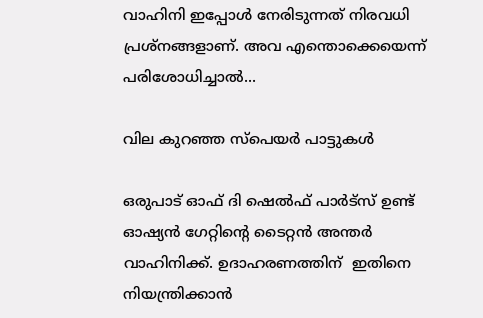വാഹിനി ഇപ്പോൾ നേരിടുന്നത് നിരവധി പ്രശ്നങ്ങളാണ്. അവ എന്തൊക്കെയെന്ന് പരിശോധിച്ചാൽ...

വില കുറഞ്ഞ സ്പെയർ പാട്ടുകൾ

ഒരുപാട് ഓഫ് ദി ഷെൽഫ് പാർട്സ് ഉണ്ട് ഓഷ്യൻ ഗേറ്റിന്റെ ടൈറ്റൻ അന്തർ വാഹിനിക്ക്. ഉദാഹരണത്തിന്  ഇതിനെ നിയന്ത്രിക്കാൻ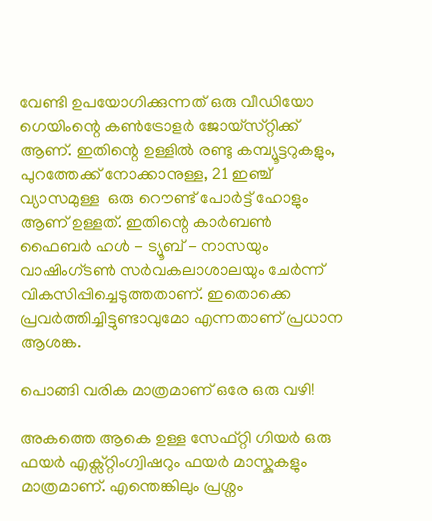വേണ്ടി ഉപയോഗിക്കുന്നത് ഒരു വീഡിയോ ഗെയിംന്റെ കൺട്രോളർ ജോയ്‌സ്‌റ്റിക്ക് ആണ്. ഇതിന്റെ ഉള്ളിൽ രണ്ടു കമ്പ്യൂട്ടറുകളും, പുറത്തേക്ക് നോക്കാനുള്ള, 21 ഇഞ്ച് വ്യാസമുള്ള  ഒരു റൌണ്ട് പോർട്ട് ഹോളും ആണ് ഉള്ളത്. ഇതിന്റെ കാർബൺ ഫൈബർ ഹൾ - ട്യൂബ് - നാസയും വാഷിംഗ്ടൺ സർവകലാശാലയും ചേർന്ന് വികസിപ്പിച്ചെടുത്തതാണ്. ഇതൊക്കെ പ്രവർത്തിച്ചിട്ടുണ്ടാവുമോ എന്നതാണ് പ്രധാന ആശങ്ക.

പൊങ്ങി വരിക മാത്രമാണ് ഒരേ ഒരു വഴി!

അകത്തെ ആകെ ഉള്ള സേഫ്റ്റി ഗിയർ ഒരു ഫയർ എക്സ്റ്റിംഗ്വിഷറും ഫയർ മാസ്കുകളും മാത്രമാണ്. എന്തെങ്കിലും പ്രശ്നം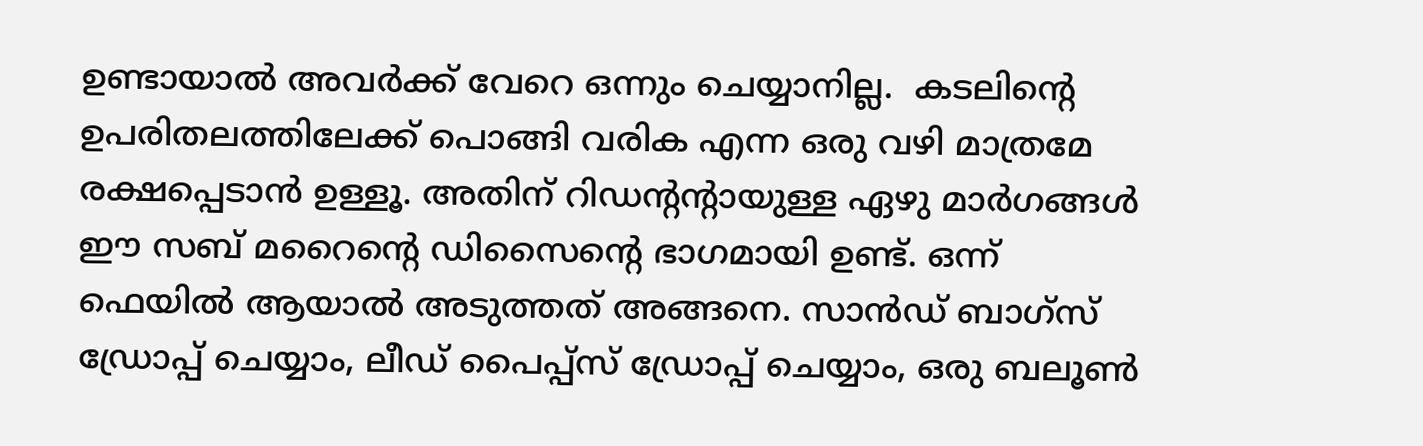ഉണ്ടായാൽ അവർക്ക് വേറെ ഒന്നും ചെയ്യാനില്ല.  കടലിന്റെ ഉപരിതലത്തിലേക്ക് പൊങ്ങി വരിക എന്ന ഒരു വഴി മാത്രമേ രക്ഷപ്പെടാൻ ഉള്ളൂ. അതിന് റിഡന്റന്റായുള്ള ഏഴു മാർഗങ്ങൾ ഈ സബ് മറൈന്റെ ഡിസൈന്റെ ഭാഗമായി ഉണ്ട്. ഒന്ന് ഫെയിൽ ആയാൽ അടുത്തത് അങ്ങനെ. സാൻഡ് ബാഗ്‌സ് ഡ്രോപ്പ് ചെയ്യാം, ലീഡ് പൈപ്പ്സ് ഡ്രോപ്പ് ചെയ്യാം, ഒരു ബലൂൺ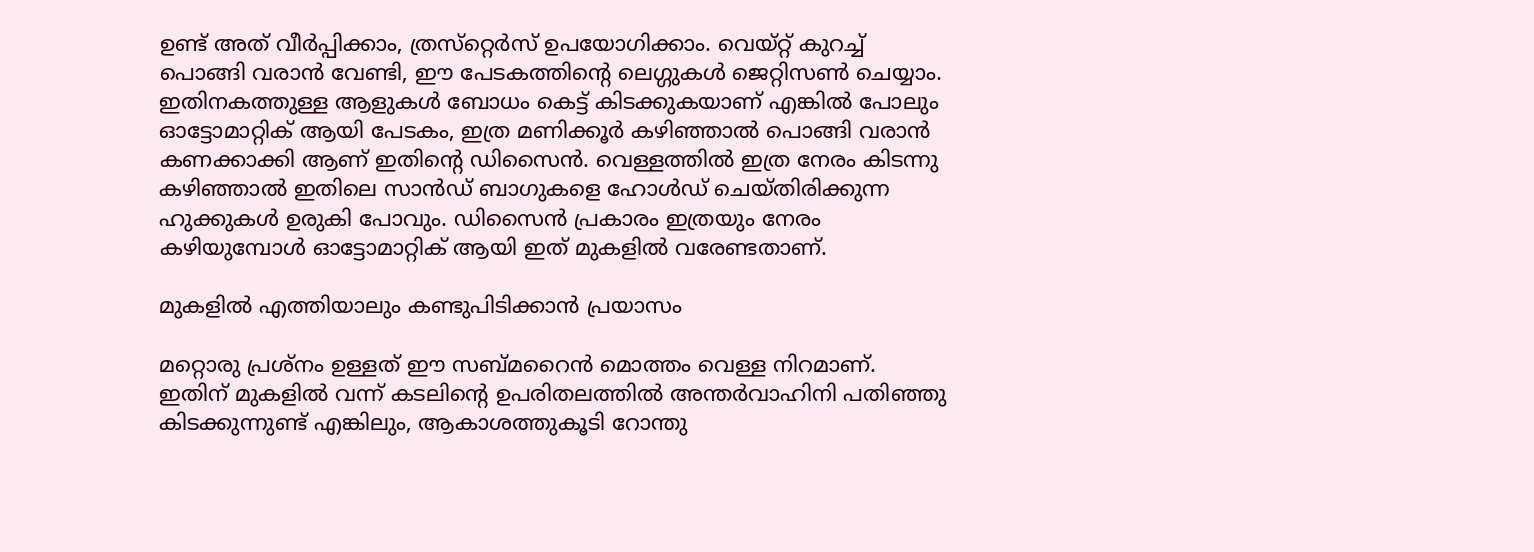ഉണ്ട് അത് വീർപ്പിക്കാം, ത്രസ്‌റ്റെർസ് ഉപയോഗിക്കാം. വെയ്റ്റ് കുറച്ച് പൊങ്ങി വരാൻ വേണ്ടി, ഈ പേടകത്തിന്റെ ലെഗ്ഗുകൾ ജെറ്റിസൺ ചെയ്യാം. ഇതിനകത്തുള്ള ആളുകൾ ബോധം കെട്ട് കിടക്കുകയാണ് എങ്കിൽ പോലും ഓട്ടോമാറ്റിക് ആയി പേടകം, ഇത്ര മണിക്കൂർ കഴിഞ്ഞാൽ പൊങ്ങി വരാൻ കണക്കാക്കി ആണ് ഇതിന്റെ ഡിസൈൻ. വെള്ളത്തിൽ ഇത്ര നേരം കിടന്നു കഴിഞ്ഞാൽ ഇതിലെ സാൻഡ് ബാഗുകളെ ഹോൾഡ് ചെയ്തിരിക്കുന്ന ഹുക്കുകൾ ഉരുകി പോവും. ഡിസൈൻ പ്രകാരം ഇത്രയും നേരം കഴിയുമ്പോൾ ഓട്ടോമാറ്റിക് ആയി ഇത് മുകളിൽ വരേണ്ടതാണ്.

മുകളിൽ എത്തിയാലും കണ്ടുപിടിക്കാൻ പ്രയാസം

മറ്റൊരു പ്രശ്നം ഉള്ളത് ഈ സബ്മറൈൻ മൊത്തം വെള്ള നിറമാണ്. ഇതിന് മുകളിൽ വന്ന് കടലിന്റെ ഉപരിതലത്തിൽ അന്തർവാഹിനി പതിഞ്ഞു കിടക്കുന്നുണ്ട് എങ്കിലും, ആകാശത്തുകൂടി റോന്തു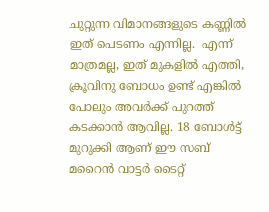ചുറ്റുന്ന വിമാനങ്ങളുടെ കണ്ണിൽ ഇത് പെടണം എന്നില്ല.  എന്ന് മാത്രമല്ല, ഇത് മുകളിൽ എത്തി, ക്രൂവിനു ബോധം ഉണ്ട് എങ്കിൽ പോലും അവർക്ക് പുറത്ത് കടക്കാൻ ആവില്ല. 18 ബോൾട്ട് മുറുക്കി ആണ് ഈ സബ് മറൈൻ വാട്ടർ ടൈറ്റ്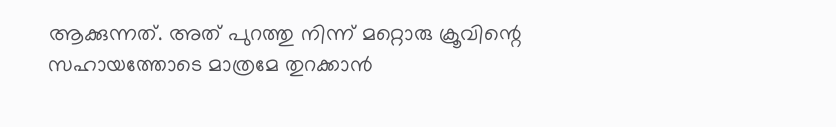ആക്കുന്നത്. അത് പുറത്തു നിന്ന് മറ്റൊരു ക്രൂവിന്റെ സഹായത്തോടെ മാത്രമേ തുറക്കാൻ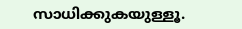സാധിക്കുകയുള്ളൂ.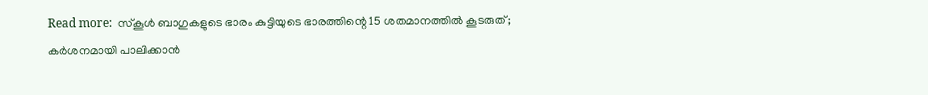Read more:  സ്കൂൾ ബാഗുകളുടെ ഭാരം കുട്ടിയുടെ ഭാരത്തിന്റെ 15 ശതമാനത്തിൽ കൂടരുത്; കർശനമായി പാലിക്കാൻ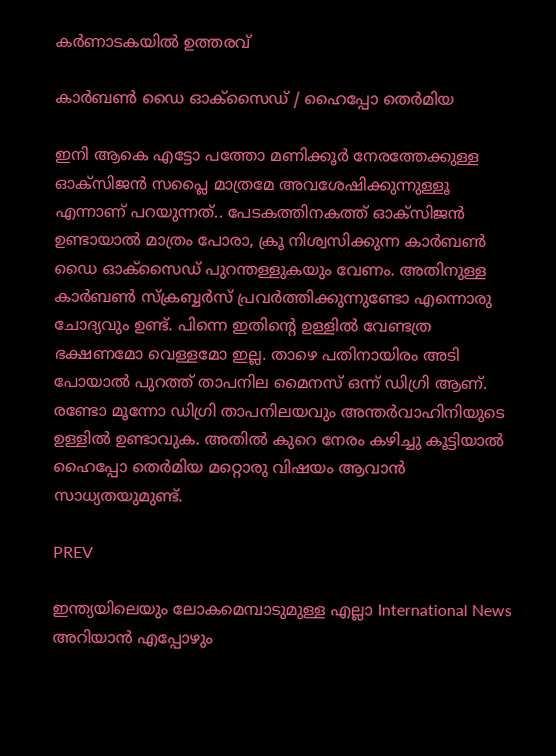കർണാടകയിൽ ഉത്തരവ്

കാർബൺ ഡൈ ഓക്സൈഡ് / ഹൈപ്പോ തെർമിയ

ഇനി ആകെ എട്ടോ പത്തോ മണിക്കൂർ നേരത്തേക്കുള്ള ഓക്സിജൻ സപ്ലൈ മാത്രമേ അവശേഷിക്കുന്നുള്ളൂ എന്നാണ് പറയുന്നത്.. പേടകത്തിനകത്ത് ഓക്സിജൻ ഉണ്ടായാൽ മാത്രം പോരാ, ക്രൂ നിശ്വസിക്കുന്ന കാർബൺ ഡൈ ഓക്സൈഡ് പുറന്തള്ളുകയും വേണം. അതിനുള്ള കാർബൺ സ്ക്രബ്ബർസ് പ്രവർത്തിക്കുന്നുണ്ടോ എന്നൊരു ചോദ്യവും ഉണ്ട്. പിന്നെ ഇതിന്റെ ഉള്ളിൽ വേണ്ടത്ര ഭക്ഷണമോ വെള്ളമോ ഇല്ല. താഴെ പതിനായിരം അടി പോയാൽ പുറത്ത് താപനില മൈനസ് ഒന്ന് ഡിഗ്രി ആണ്. രണ്ടോ മൂന്നോ ഡിഗ്രി താപനിലയവും അന്തർവാഹിനിയുടെ ഉള്ളിൽ ഉണ്ടാവുക. അതിൽ കുറെ നേരം കഴിച്ചു കൂട്ടിയാൽ ഹൈപ്പോ തെർമിയ മറ്റൊരു വിഷയം ആവാൻ സാധ്യതയുമുണ്ട്.

PREV

ഇന്ത്യയിലെയും ലോകമെമ്പാടുമുള്ള എല്ലാ International News അറിയാൻ എപ്പോഴും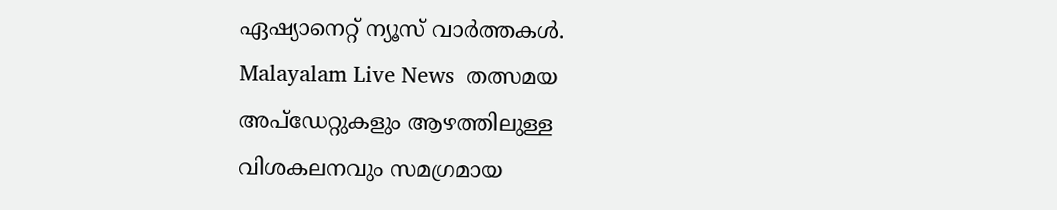ഏഷ്യാനെറ്റ് ന്യൂസ് വാർത്തകൾ. Malayalam Live News  തത്സമയ അപ്‌ഡേറ്റുകളും ആഴത്തിലുള്ള വിശകലനവും സമഗ്രമായ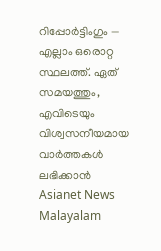റിപ്പോർട്ടിംഗും — എല്ലാം ഒരൊറ്റ സ്ഥലത്ത്. ഏത് സമയത്തും, എവിടെയും വിശ്വസനീയമായ വാർത്തകൾ ലഭിക്കാൻ Asianet News Malayalam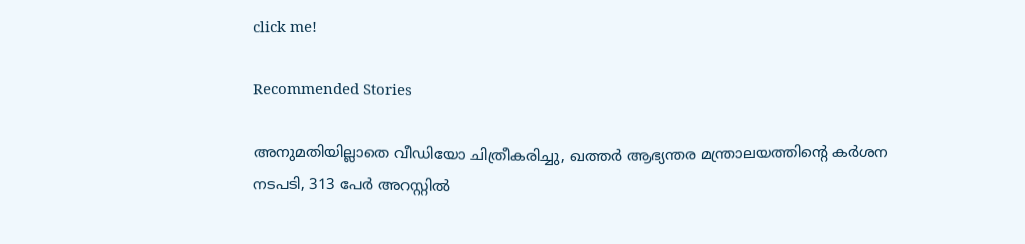click me!

Recommended Stories

അനുമതിയില്ലാതെ വീഡിയോ ചിത്രീകരിച്ചു, ഖത്തർ ആഭ്യന്തര മന്ത്രാലയത്തിൻ്റെ കർശന നടപടി, 313 പേർ അറസ്റ്റിൽ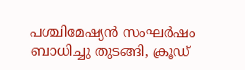പശ്ചിമേഷ്യൻ സംഘർഷം ബാധിച്ചു തുടങ്ങി, ക്രൂഡ്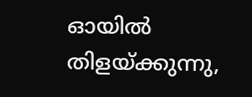ഓയിൽ തിളയ്ക്കുന്നു,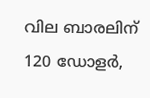വില ബാരലിന് 120 ഡോളർ,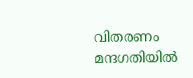വിതരണം മന്ദഗതിയിൽ